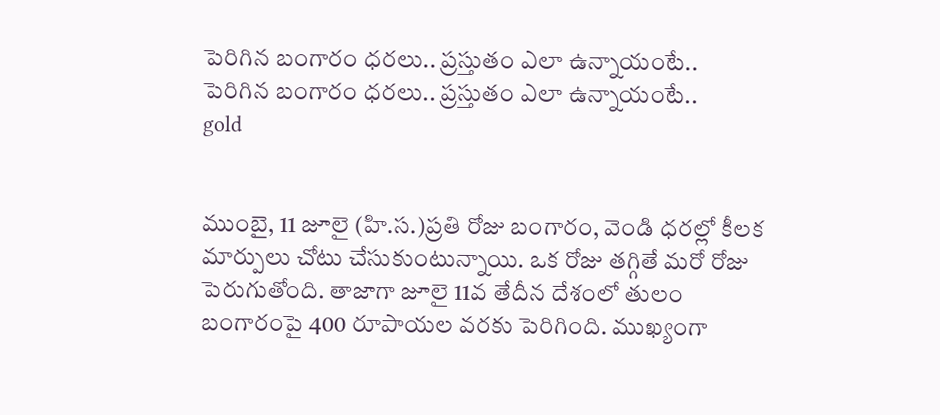పెరిగిన బంగారం ధరలు.. ప్రస్తుతం ఎలా ఉన్నాయంటే..
పెరిగిన బంగారం ధరలు.. ప్రస్తుతం ఎలా ఉన్నాయంటే..
gold


ముంబై, 11 జూలై (హి.స.)ప్రతి రోజు బంగారం, వెండి ధరల్లో కీలక మార్పులు చోటు చేసుకుంటున్నాయి. ఒక రోజు తగ్గితే మరో రోజు పెరుగుతోంది. తాజాగా జూలై 11వ తేదీన దేశంలో తులం బంగారంపై 400 రూపాయల వరకు పెరిగింది. ముఖ్యంగా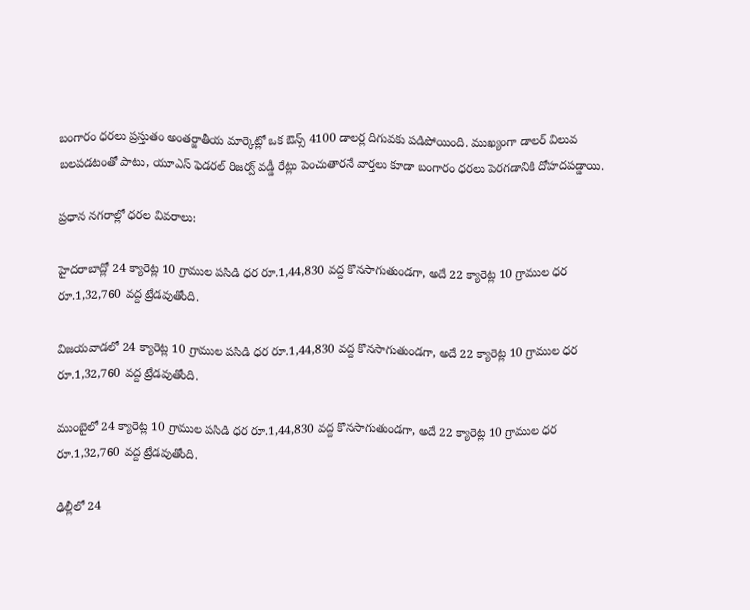బంగారం ధరలు ప్రస్తుతం అంతర్జాతీయ మార్కెట్లో ఒక ఔన్స్ 4100 డాలర్ల దిగువకు పడిపోయింది. ముఖ్యంగా డాలర్ విలువ బలపడటంతో పాటు, యూఎస్ ఫెడరల్ రిజర్వ్ వడ్డీ రేట్లు పెంచుతారనే వార్తలు కూడా బంగారం ధరలు పెరగడానికి దోహదపడ్డాయి.

ప్రధాన నగరాల్లో ధరల వివరాలు:

హైదరాబాద్లో 24 క్యారెట్ల 10 గ్రాముల పసిడి ధర రూ.1,44,830 వద్ద కొనసాగుతుండగా, అదే 22 క్యారెట్ల 10 గ్రాముల ధర రూ.1,32,760 వద్ద ట్రేడవుతోంది.

విజయవాడలో 24 క్యారెట్ల 10 గ్రాముల పసిడి ధర రూ.1,44,830 వద్ద కొనసాగుతుండగా, అదే 22 క్యారెట్ల 10 గ్రాముల ధర రూ.1,32,760 వద్ద ట్రేడవుతోంది.

ముంబైలో 24 క్యారెట్ల 10 గ్రాముల పసిడి ధర రూ.1,44,830 వద్ద కొనసాగుతుండగా, అదే 22 క్యారెట్ల 10 గ్రాముల ధర రూ.1,32,760 వద్ద ట్రేడవుతోంది.

ఢిల్లీలో 24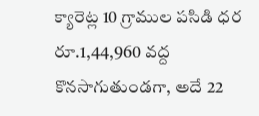క్యారెట్ల 10 గ్రాముల పసిడి ధర రూ.1,44,960 వద్ద కొనసాగుతుండగా, అదే 22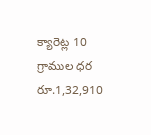క్యారెట్ల 10 గ్రాముల ధర రూ.1,32,910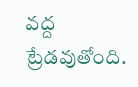వద్ద ట్రేడవుతోంది.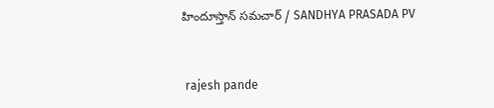హిందూస్తాన్ సమచార్ / SANDHYA PRASADA PV


 rajesh pande